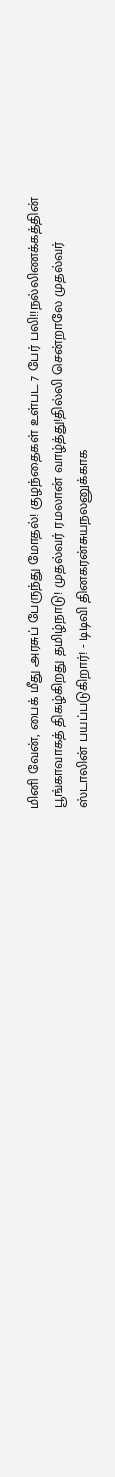மினி வேன், பைக் மீது அரசுப் பேருந்து மோதல்! குழந்தைகள் உள்பட 7 பேர் பலி!!நல்லிணக்கத்தின் பூங்காவாகத் திகழ்கிறது தமிழ்நாடு! முதல்வர் ரமலான் வாழ்த்து!தில்லி சென்றாலே முதல்வர் ஸ்டாலின் பயப்படுகிறார்! - டிடிவி தினகரன்சுயநலனுக்காக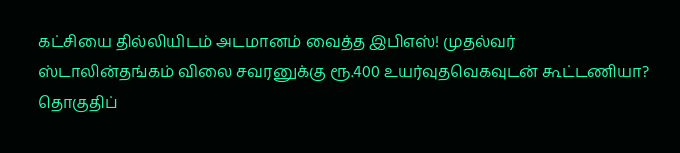கட்சியை தில்லியிடம் அடமானம் வைத்த இபிஎஸ்! முதல்வர் ஸ்டாலின்தங்கம் விலை சவரனுக்கு ரூ.400 உயர்வுதவெகவுடன் கூட்டணியா? தொகுதிப்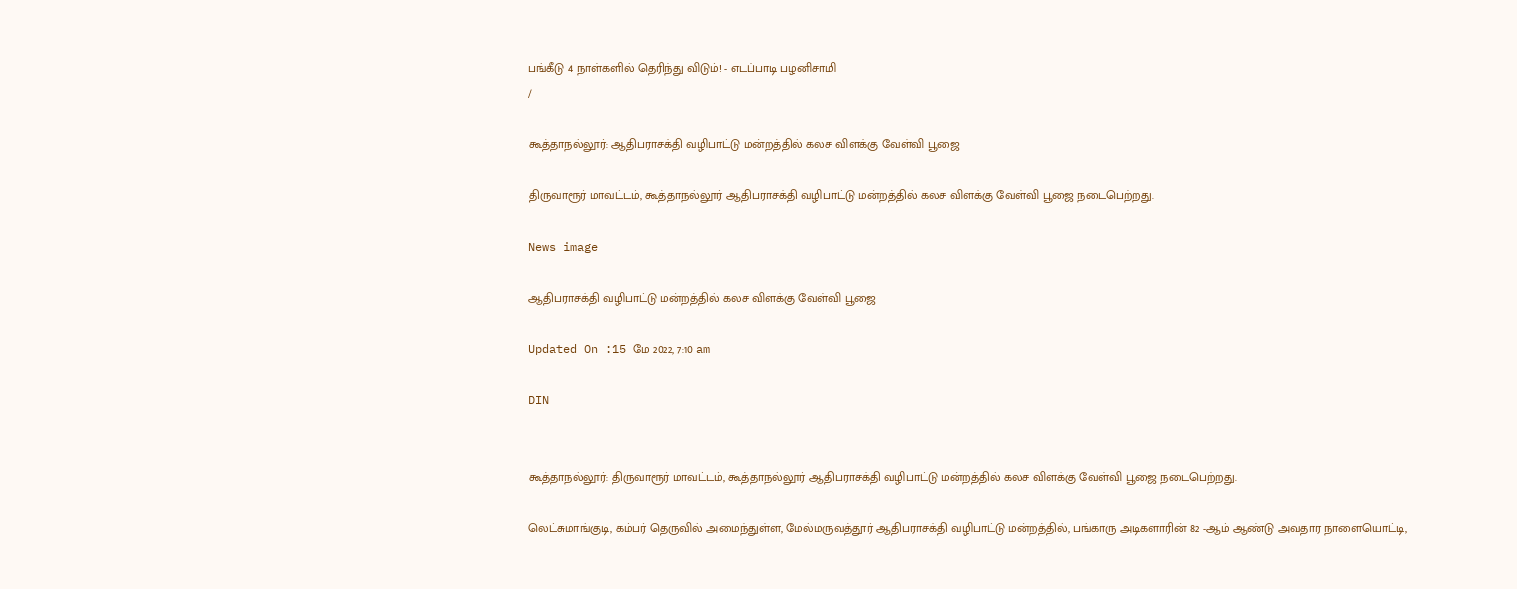பங்கீடு 4 நாள்களில் தெரிந்து விடும்! - எடப்பாடி பழனிசாமி
/

கூத்தாநல்லூர்: ஆதிபராசக்தி வழிபாட்டு மன்றத்தில் கலச விளக்கு வேள்வி பூஜை

திருவாரூர் மாவட்டம், கூத்தாநல்லூர் ஆதிபராசக்தி வழிபாட்டு மன்றத்தில் கலச விளக்கு வேள்வி பூஜை நடைபெற்றது.

News image

ஆதிபராசக்தி வழிபாட்டு மன்றத்தில் கலச விளக்கு வேள்வி பூஜை

Updated On :15 மே 2022, 7:10 am

DIN


கூத்தாநல்லூர்: திருவாரூர் மாவட்டம், கூத்தாநல்லூர் ஆதிபராசக்தி வழிபாட்டு மன்றத்தில் கலச விளக்கு வேள்வி பூஜை நடைபெற்றது.

லெட்சுமாங்குடி, கம்பர் தெருவில் அமைந்துள்ள, மேல்மருவத்தூர் ஆதிபராசக்தி வழிபாட்டு மன்றத்தில், பங்காரு அடிகளாரின் 82 -ஆம் ஆண்டு அவதார நாளையொட்டி,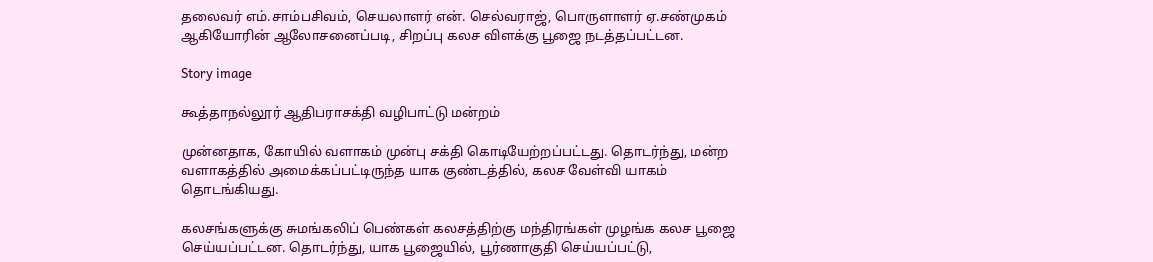தலைவர் எம்.சாம்பசிவம், செயலாளர் என். செல்வராஜ், பொருளாளர் ஏ.சண்முகம் ஆகியோரின் ஆலோசனைப்படி, சிறப்பு கலச விளக்கு பூஜை நடத்தப்பட்டன.

Story image

கூத்தாநல்லூர் ஆதிபராசக்தி வழிபாட்டு மன்றம்

முன்னதாக, கோயில் வளாகம் முன்பு சக்தி கொடியேற்றப்பட்டது. தொடர்ந்து, மன்ற வளாகத்தில் அமைக்கப்பட்டிருந்த யாக குண்டத்தில், கலச வேள்வி யாகம் தொடங்கியது.

கலசங்களுக்கு சுமங்கலிப் பெண்கள் கலசத்திற்கு மந்திரங்கள் முழங்க கலச பூஜை செய்யப்பட்டன. தொடர்ந்து, யாக பூஜையில், பூர்ணாகுதி செய்யப்பட்டு,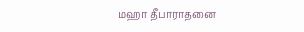மஹா தீபாராதனை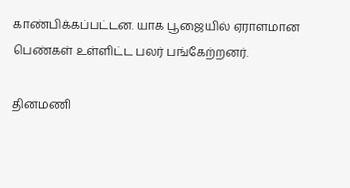காண்பிக்கப்பட்டன. யாக பூஜையில் ஏராளமான பெண்கள் உள்ளிட்ட பலர் பங்கேற்றனர்.

தினமணி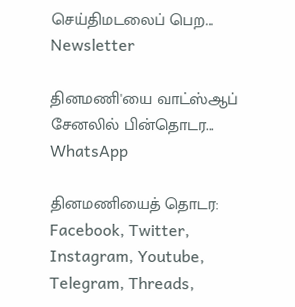செய்திமடலைப் பெற... Newsletter

தினமணி'யை வாட்ஸ்ஆப் சேனலில் பின்தொடர... WhatsApp

தினமணியைத் தொடர: Facebook, Twitter, Instagram, Youtube, Telegram, Threads,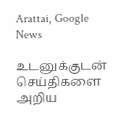Arattai, Google News

உடனுக்குடன் செய்திகளை அறிய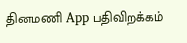தினமணி App பதிவிறக்கம்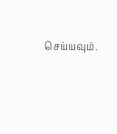செய்யவும்.